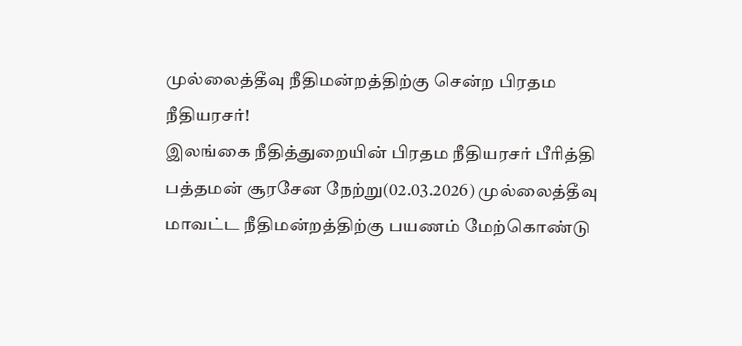முல்லைத்தீவு நீதிமன்றத்திற்கு சென்ற பிரதம நீதியரசர்!
இலங்கை நீதித்துறையின் பிரதம நீதியரசர் பீரித்தி பத்தமன் சூரசேன நேற்று(02.03.2026) முல்லைத்தீவு மாவட்ட நீதிமன்றத்திற்கு பயணம் மேற்கொண்டு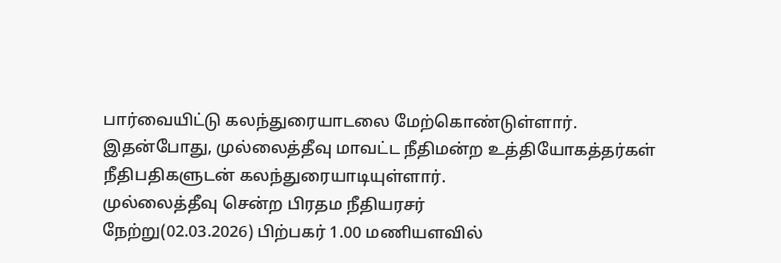பார்வையிட்டு கலந்துரையாடலை மேற்கொண்டுள்ளார்.
இதன்போது, முல்லைத்தீவு மாவட்ட நீதிமன்ற உத்தியோகத்தர்கள் நீதிபதிகளுடன் கலந்துரையாடியுள்ளார்.
முல்லைத்தீவு சென்ற பிரதம நீதியரசர்
நேற்று(02.03.2026) பிற்பகர் 1.00 மணியளவில்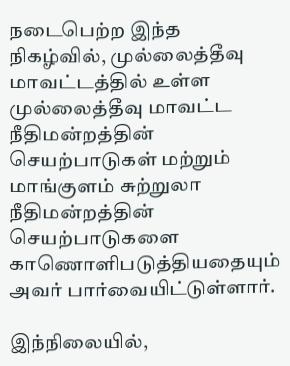நடைபெற்ற இந்த நிகழ்வில், முல்லைத்தீவு மாவட்டத்தில் உள்ள முல்லைத்தீவு மாவட்ட நீதிமன்றத்தின் செயற்பாடுகள் மற்றும் மாங்குளம் சுற்றுலா நீதிமன்றத்தின் செயற்பாடுகளை காணொளிபடுத்தியதையும் அவர் பார்வையிட்டுள்ளார்.

இந்நிலையில்,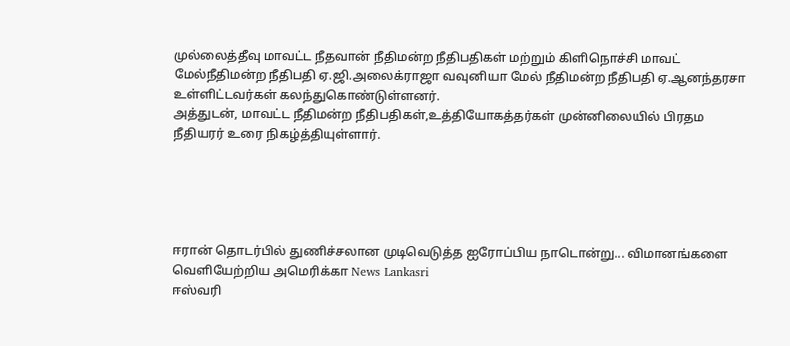முல்லைத்தீவு மாவட்ட நீதவான் நீதிமன்ற நீதிபதிகள் மற்றும் கிளிநொச்சி மாவட் மேல்நீதிமன்ற நீதிபதி ஏ.ஜி.அலைக்ராஜா வவுனியா மேல் நீதிமன்ற நீதிபதி ஏ.ஆனந்தரசா உள்ளிட்டவர்கள் கலந்துகொண்டுள்ளனர்.
அத்துடன், மாவட்ட நீதிமன்ற நீதிபதிகள்,உத்தியோகத்தர்கள் முன்னிலையில் பிரதம நீதியரர் உரை நிகழ்த்தியுள்ளார்.





ஈரான் தொடர்பில் துணிச்சலான முடிவெடுத்த ஐரோப்பிய நாடொன்று... விமானங்களை வெளியேற்றிய அமெரிக்கா News Lankasri
ஈஸ்வரி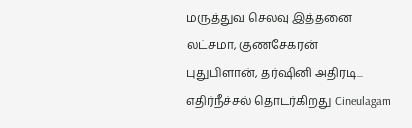மருத்துவ செலவு இத்தனை லட்சமா, குணசேகரன் புதுபிளான், தர்ஷினி அதிரடி... எதிர்நீச்சல் தொடர்கிறது Cineulagam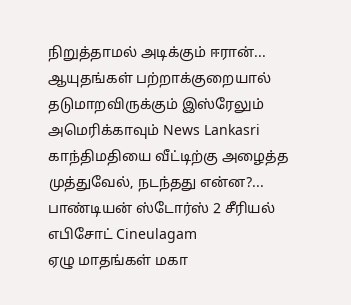நிறுத்தாமல் அடிக்கும் ஈரான்... ஆயுதங்கள் பற்றாக்குறையால் தடுமாறவிருக்கும் இஸ்ரேலும் அமெரிக்காவும் News Lankasri
காந்திமதியை வீட்டிற்கு அழைத்த முத்துவேல், நடந்தது என்ன?... பாண்டியன் ஸ்டோர்ஸ் 2 சீரியல் எபிசோட் Cineulagam
ஏழு மாதங்கள் மகா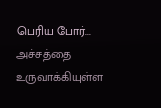பெரிய போர்... அச்சத்தை உருவாக்கியுள்ள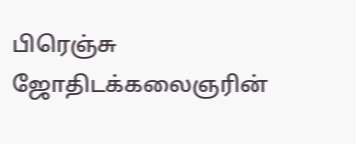பிரெஞ்சு ஜோதிடக்கலைஞரின்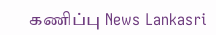கணிப்பு News Lankasri